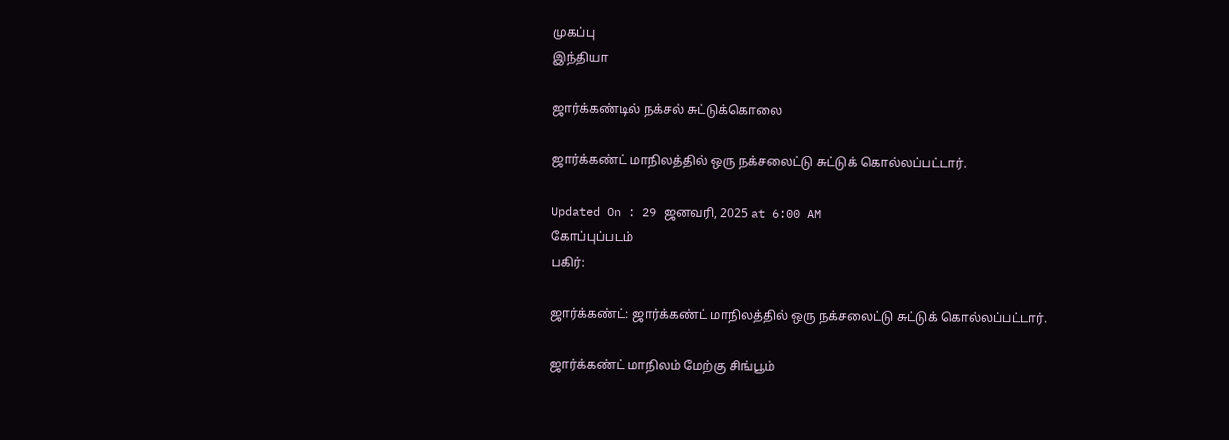முகப்பு
இந்தியா

ஜார்க்கண்டில் நக்சல் சுட்டுக்கொலை

ஜார்க்கண்ட் மாநிலத்தில் ஒரு நக்சலைட்டு சுட்டுக் கொல்லப்பட்டார்.

Updated On : 29 ஜனவரி, 2025 at 6:00 AM
கோப்புப்படம்
பகிர்:

ஜார்க்கண்ட்: ஜார்க்கண்ட் மாநிலத்தில் ஒரு நக்சலைட்டு சுட்டுக் கொல்லப்பட்டார்.

ஜார்க்கண்ட் மாநிலம் மேற்கு சிங்பூம்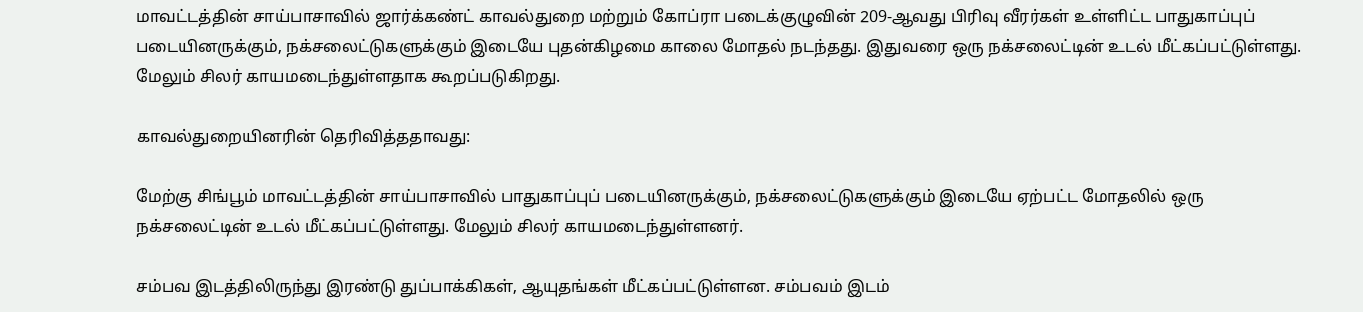மாவட்டத்தின் சாய்பாசாவில் ஜார்க்கண்ட் காவல்துறை மற்றும் கோப்ரா படைக்குழுவின் 209-ஆவது பிரிவு வீரர்கள் உள்ளிட்ட பாதுகாப்புப் படையினருக்கும், நக்சலைட்டுகளுக்கும் இடையே புதன்கிழமை காலை மோதல் நடந்தது. இதுவரை ஒரு நக்சலைட்டின் உடல் மீட்கப்பட்டுள்ளது. மேலும் சிலர் காயமடைந்துள்ளதாக கூறப்படுகிறது.

காவல்துறையினரின் தெரிவித்ததாவது:

மேற்கு சிங்பூம் மாவட்டத்தின் சாய்பாசாவில் பாதுகாப்புப் படையினருக்கும், நக்சலைட்டுகளுக்கும் இடையே ஏற்பட்ட மோதலில் ஒரு நக்சலைட்டின் உடல் மீட்கப்பட்டுள்ளது. மேலும் சிலர் காயமடைந்துள்ளனர்.

சம்பவ இடத்திலிருந்து இரண்டு துப்பாக்கிகள், ஆயுதங்கள் மீட்கப்பட்டுள்ளன. சம்பவம் இடம்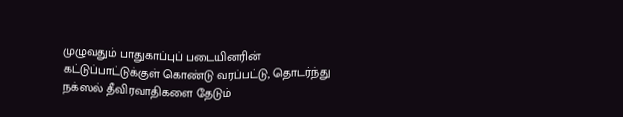முழுவதும் பாதுகாப்புப் படையினரின் கட்டுப்பாட்டுக்குள் கொண்டு வரப்பட்டு, தொடர்ந்து நக்ஸல் தீவிரவாதிகளை தேடும்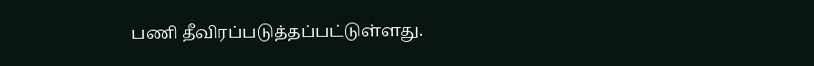பணி தீவிரப்படுத்தப்பட்டுள்ளது.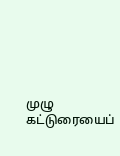முழு கட்டுரையைப்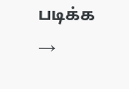படிக்க →